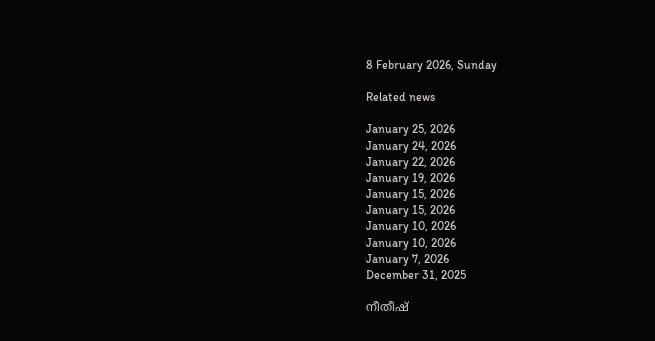8 February 2026, Sunday

Related news

January 25, 2026
January 24, 2026
January 22, 2026
January 19, 2026
January 15, 2026
January 15, 2026
January 10, 2026
January 10, 2026
January 7, 2026
December 31, 2025

നീതീഷ്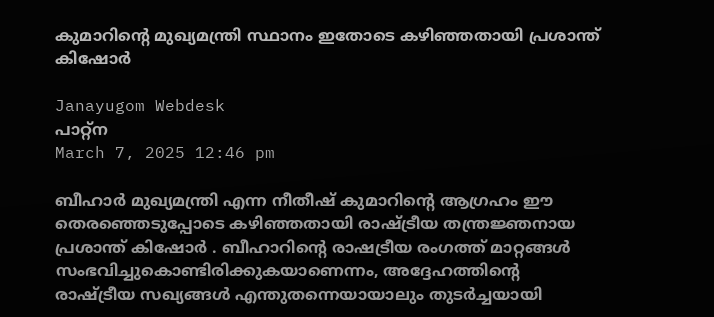കുമാറിന്റെ മുഖ്യമന്ത്രി സ്ഥാനം ഇതോടെ കഴിഞ്ഞതായി പ്രശാന്ത് കിഷോര്‍

Janayugom Webdesk
പാറ്റ്ന
March 7, 2025 12:46 pm

ബീഹാര്‍ മുഖ്യമന്ത്രി എന്ന നീതീഷ് കുമാറിന്റെ ആഗ്രഹം ഈ തെരഞ്ഞെടുപ്പോടെ കഴിഞ്ഞതായി രാഷ്ട്രീയ തന്ത്രജ്ഞനായ പ്രശാന്ത് കിഷോര്‍ . ബീഹാറിന്റെ രാഷട്രീയ രംഗത്ത് മാറ്റങ്ങള്‍ സംഭവിച്ചുകൊണ്ടിരിക്കുകയാണെന്നം, അദ്ദേഹത്തിന്റെ രാഷ്ട്രീയ സഖ്യങ്ങള്‍ എന്തുതന്നെയായാലും തുടര്‍ച്ചയായി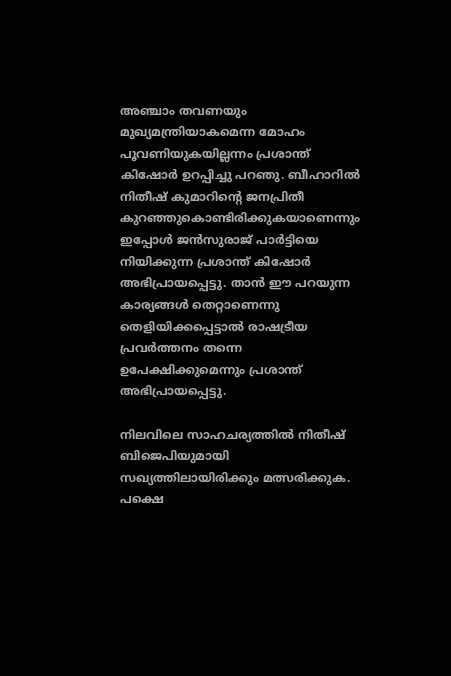അഞ്ചാം തവണയും മുഖ്യമന്ത്രിയാകമെന്ന മോഹം പൂവണിയുകയില്ലന്നം പ്രശാന്ത് കിഷോര്‍ ഉറപ്പിച്ചു പറഞു. ബീഹാറില്‍ നിതീഷ് കുമാറിന്റെ ജനപ്രിതീ കുറഞ്ഞുകൊണ്ടിരിക്കുകയാണെന്നും ഇപ്പോള്‍ ജന്‍സുരാജ് പാര്‍ട്ടിയെ നിയിക്കുന്ന പ്രശാന്ത് കിഷോര്‍ അഭിപ്രായപ്പെട്ടു. താന്‍ ഈ പറയുന്ന കാര്യങ്ങള്‍ തെറ്റാണെന്നു തെളിയിക്കപ്പെട്ടാല്‍ രാഷട്രീയ പ്രവര്‍ത്തനം തന്നെ ഉപേക്ഷിക്കുമെന്നും പ്രശാന്ത് അഭിപ്രായപ്പെട്ടു.

നിലവിലെ സാഹചര്യത്തില്‍ നിതീഷ് ബിജെപിയുമായി സഖ്യത്തിലായിരിക്കും മത്സരിക്കുക. പക്ഷെ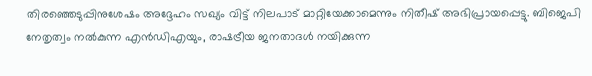തിരഞ്ഞെടുപ്പിനുശേഷം അദ്ദേഹം സഖ്യം വിട്ട് നിലപാട് മാറ്റിയേക്കാമെന്നും നിതീഷ് അഭിപ്രായപ്പെട്ടു. ബിജെപി നേതൃത്വം നല്‍കുന്ന എന്‍ഡിഎയും, രാഷട്രീയ ജനതാദള്‍ നയിക്കുന്ന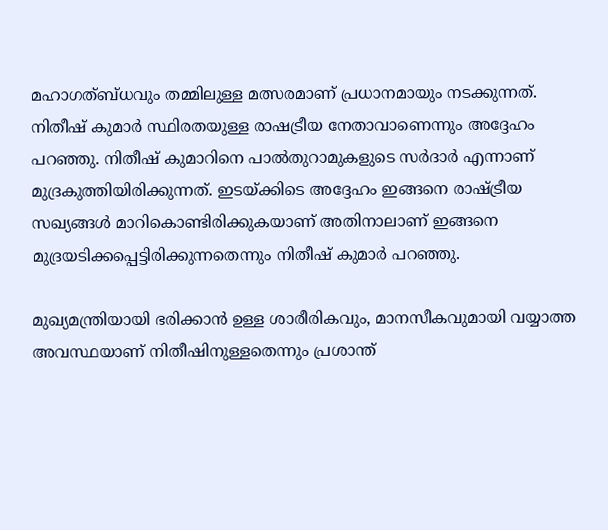മഹാഗത്ബ്ധവും തമ്മിലുള്ള മത്സരമാണ് പ്രധാനമായും നടക്കുന്നത്. നിതീഷ് കുമാര്‍ സ്ഥിരതയുള്ള രാഷട്രീയ നേതാവാണെന്നും അദ്ദേഹം പറഞ്ഞു. നിതീഷ് കുമാറിനെ പാല്‍തുറാമുകളുടെ സര്‍ദാര്‍ എന്നാണ് മുദ്രകുത്തിയിരിക്കുന്നത്. ഇടയ്ക്കിടെ അദ്ദേഹം ഇങ്ങനെ രാഷ്ട്രീയ സഖ്യങ്ങള്‍ മാറികൊണ്ടിരിക്കുകയാണ് അതിനാലാണ് ഇങ്ങനെ മുദ്രയടിക്കപ്പെട്ടിരിക്കുന്നതെന്നും നിതീഷ് കുമാര്‍ പറഞ്ഞു.

മുഖ്യമന്ത്രിയായി ഭരിക്കാന്‍ ഉള്ള ശാരീരികവും, മാനസീകവുമായി വയ്യാത്ത അവസ്ഥയാണ് നിതീഷിനുള്ളതെന്നും പ്രശാന്ത്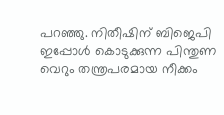പറഞ്ഞു. നിതീഷിന് ബിജെപി ഇപ്പോള്‍ കൊടുക്കുന്ന പിന്തുണ വെറും തന്ത്രപരമായ നീക്കം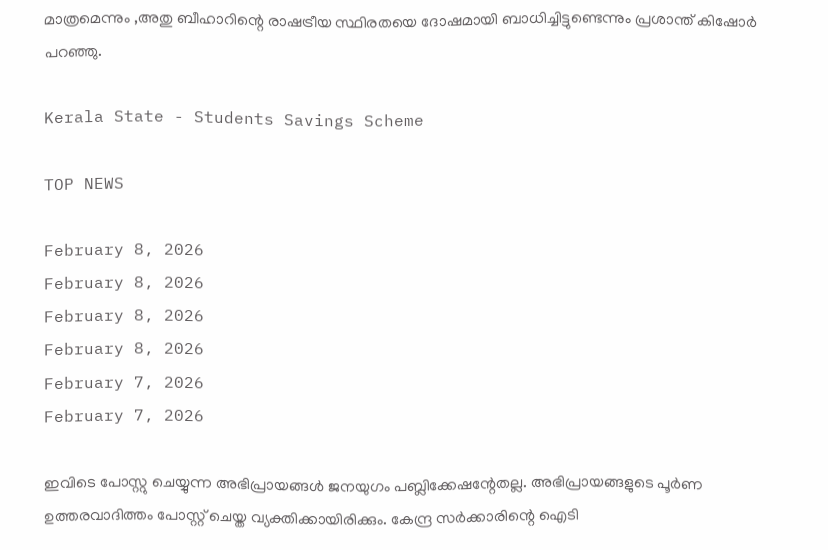മാത്രമെന്നും ‚അതു ബീഹാറിന്റെ രാഷട്രീയ സ്ഥിരതയെ ദോഷമായി ബാധിച്ചിട്ടുണ്ടെന്നും പ്രശാന്ത് കിഷോര്‍ പറഞ്ഞു.

Kerala State - Students Savings Scheme

TOP NEWS

February 8, 2026
February 8, 2026
February 8, 2026
February 8, 2026
February 7, 2026
February 7, 2026

ഇവിടെ പോസ്റ്റു ചെയ്യുന്ന അഭിപ്രായങ്ങള്‍ ജനയുഗം പബ്ലിക്കേഷന്റേതല്ല. അഭിപ്രായങ്ങളുടെ പൂര്‍ണ ഉത്തരവാദിത്തം പോസ്റ്റ് ചെയ്ത വ്യക്തിക്കായിരിക്കും. കേന്ദ്ര സര്‍ക്കാരിന്റെ ഐടി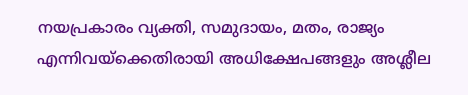നയപ്രകാരം വ്യക്തി, സമുദായം, മതം, രാജ്യം എന്നിവയ്‌ക്കെതിരായി അധിക്ഷേപങ്ങളും അശ്ലീല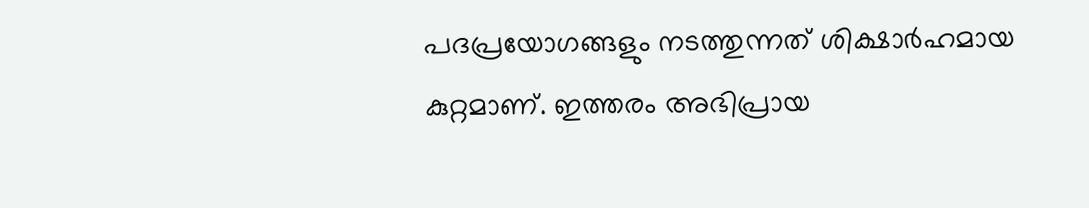പദപ്രയോഗങ്ങളും നടത്തുന്നത് ശിക്ഷാര്‍ഹമായ കുറ്റമാണ്. ഇത്തരം അഭിപ്രായ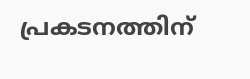പ്രകടനത്തിന്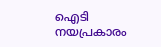ഐടി നയപ്രകാരം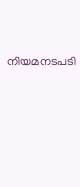നിയമനടപടി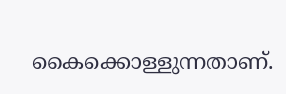കൈക്കൊള്ളുന്നതാണ്.